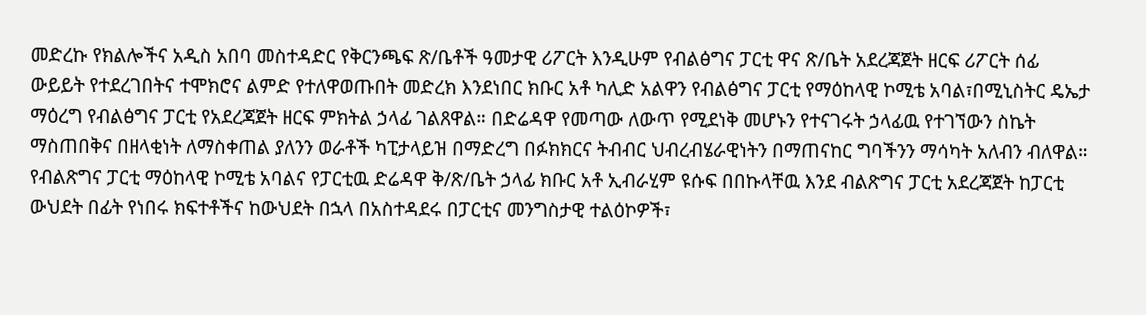መድረኩ የክልሎችና አዲስ አበባ መስተዳድር የቅርንጫፍ ጽ/ቤቶች ዓመታዊ ሪፖርት እንዲሁም የብልፅግና ፓርቲ ዋና ጽ/ቤት አደረጃጀት ዘርፍ ሪፖርት ሰፊ ውይይት የተደረገበትና ተሞክሮና ልምድ የተለዋወጡበት መድረክ እንደነበር ክቡር አቶ ካሊድ አልዋን የብልፅግና ፓርቲ የማዕከላዊ ኮሚቴ አባል፣በሚኒስትር ዴኤታ ማዕረግ የብልፅግና ፓርቲ የአደረጃጀት ዘርፍ ምክትል ኃላፊ ገልጸዋል። በድሬዳዋ የመጣው ለውጥ የሚደነቅ መሆኑን የተናገሩት ኃላፊዉ የተገኘውን ስኬት ማስጠበቅና በዘላቂነት ለማስቀጠል ያለንን ወራቶች ካፒታላይዝ በማድረግ በፉክክርና ትብብር ህብረብሄራዊነትን በማጠናከር ግባችንን ማሳካት አለብን ብለዋል።
የብልጽግና ፓርቲ ማዕከላዊ ኮሚቴ አባልና የፓርቲዉ ድሬዳዋ ቅ/ጽ/ቤት ኃላፊ ክቡር አቶ ኢብራሂም ዩሱፍ በበኩላቸዉ እንደ ብልጽግና ፓርቲ አደረጃጀት ከፓርቲ ውህደት በፊት የነበሩ ክፍተቶችና ከውህደት በኋላ በአስተዳደሩ በፓርቲና መንግስታዊ ተልዕኮዎች፣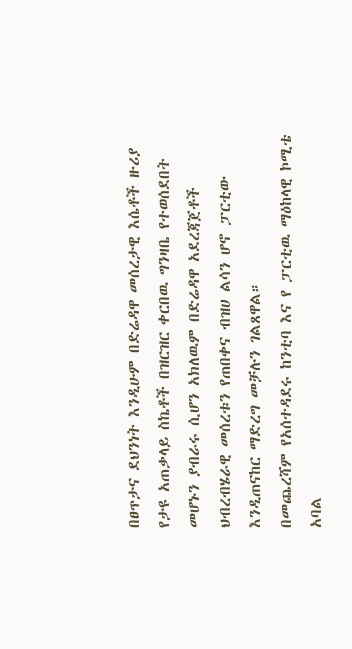በፀጥታና ደህንነት እንዲሁም በድሬዳዋ መሰረታዊ እሴቶች ዙሪያ የታዩ አጠቃላይ ስኬቶች በዝርዝር ቀርበዉ ግንዛቤ የተወሰደበት መሆኑን ያብራሩ ሲሆን አክለዉም በድሬዳዋ አደረጃጀቶች ህብረብሄራዊ መሰረቱን የጠበቀና ብዝሀ ልሳን ሆኖ ፓርቲው እንዲጠናከር ማድረግ መቻሉን ገልጸዋል።
በመጨረሻም የአሰተዳደሩ ከንቲባ እና የ ፓርቲዉ ማዕከላዊ ኮሚቴ አባል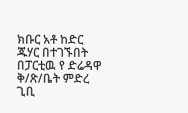ክቡር አቶ ከድር ጁሃር በተገኙበት በፓርቲዉ የ ድሬዳዋ ቅ/ጽ/ቤት ምድረ ጊቢ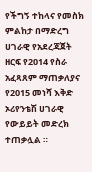የችግኝ ተከላና የመስክ ምልከታ በማድረግ ሀገራዊ የአደረጃጀት ዘርፍ የ2014 የስራ አፈጻጸም ማጠቃለያና የ2015 መነሻ እቅድ ኦሪየንቴሽ ሀገራዊ የውይይት መድረክ ተጠቃሏል ።